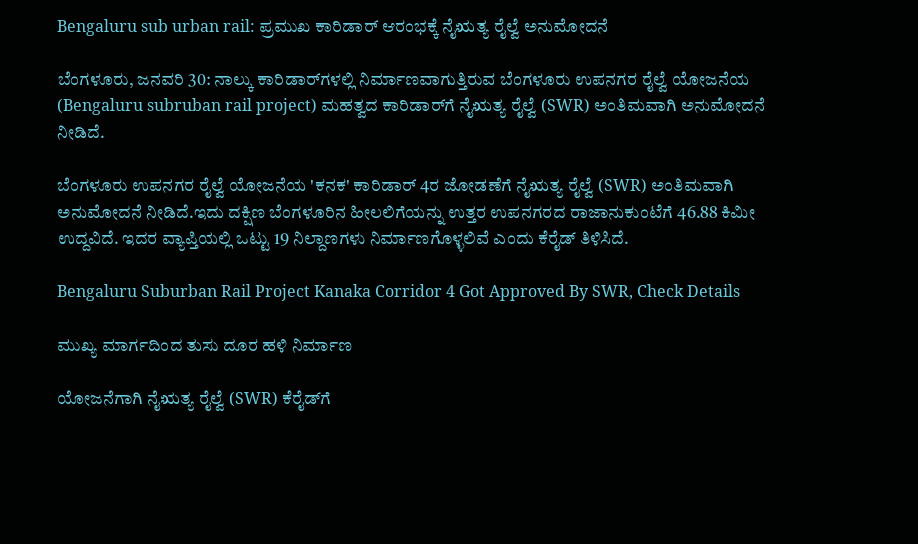Bengaluru sub urban rail: ಪ್ರಮುಖ ಕಾರಿಡಾರ್ ಆರಂಭಕ್ಕೆ ನೈಋತ್ಯ ರೈಲ್ವೆ ಅನುಮೋದನೆ

ಬೆಂಗಳೂರು, ಜನವರಿ 30: ನಾಲ್ಕು ಕಾರಿಡಾರ್‌ಗಳಲ್ಲಿ ನಿರ್ಮಾಣವಾಗುತ್ತಿರುವ ಬೆಂಗಳೂರು ಉಪನಗರ ರೈಲ್ವೆ ಯೋಜನೆಯ (Bengaluru subruban rail project) ಮಹತ್ವದ ಕಾರಿಡಾರ್‌ಗೆ ನೈಋತ್ಯ ರೈಲ್ವೆ (SWR) ಅಂತಿಮವಾಗಿ ಅನುಮೋದನೆ ನೀಡಿದೆ.

ಬೆಂಗಳೂರು ಉಪನಗರ ರೈಲ್ವೆ ಯೋಜನೆಯ 'ಕನಕ' ಕಾರಿಡಾರ್ 4ರ ಜೋಡಣೆಗೆ ನೈಋತ್ಯ ರೈಲ್ವೆ (SWR) ಅಂತಿಮವಾಗಿ ಅನುಮೋದನೆ ನೀಡಿದೆ.ಇದು ದಕ್ಷಿಣ ಬೆಂಗಳೂರಿನ ಹೀಲಲಿಗೆಯನ್ನು ಉತ್ತರ ಉಪನಗರದ ರಾಜಾನುಕುಂಟೆಗೆ 46.88 ಕಿಮೀ ಉದ್ದವಿದೆ. ಇದರ ವ್ಯಾಪ್ತಿಯಲ್ಲಿ ಒಟ್ಟು 19 ನಿಲ್ದಾಣಗಳು ನಿರ್ಮಾಣಗೊಳ್ಳಲಿವೆ ಎಂದು ಕೆರೈಡ್ ತಿಳಿಸಿದೆ.

Bengaluru Suburban Rail Project Kanaka Corridor 4 Got Approved By SWR, Check Details

ಮುಖ್ಯ ಮಾರ್ಗದಿಂದ ತುಸು ದೂರ ಹಳಿ ನಿರ್ಮಾಣ

ಯೋಜನೆಗಾಗಿ ನೈಋತ್ಯ ರೈಲ್ವೆ (SWR) ಕೆರೈಡ್‌ಗೆ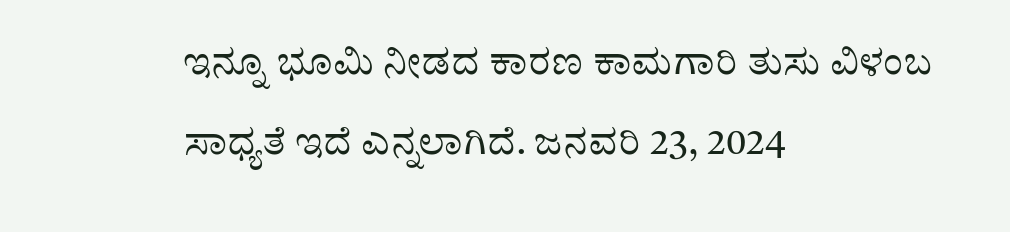ಇನ್ನೂ ಭೂಮಿ ನೀಡದ ಕಾರಣ ಕಾಮಗಾರಿ ತುಸು ವಿಳಂಬ ಸಾಧ್ಯತೆ ಇದೆ ಎನ್ನಲಾಗಿದೆ. ಜನವರಿ 23, 2024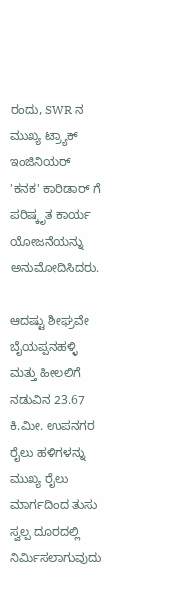ರಂದು, SWR ನ ಮುಖ್ಯ ಟ್ರ್ಯಾಕ್ ಇಂಜಿನಿಯರ್ 'ಕನಕ' ಕಾರಿಡಾರ್ ಗೆ ಪರಿಷ್ಕೃತ ಕಾರ್ಯ ಯೋಜನೆಯನ್ನು ಅನುಮೋದಿಸಿದರು.

ಆದಷ್ಟು ಶೀಘ್ರವೇ ಬೈಯಪ್ಪನಹಳ್ಳಿ ಮತ್ತು ಹೀಲಲಿಗೆ ನಡುವಿನ 23.67 ಕಿ.ಮೀ. ಉಪನಗರ ರೈಲು ಹಳಿಗಳನ್ನು ಮುಖ್ಯ ರೈಲು ಮಾರ್ಗದಿಂದ ತುಸು ಸ್ವಲ್ಪ ದೂರದಲ್ಲಿ ನಿರ್ಮಿಸಲಾಗುವುದು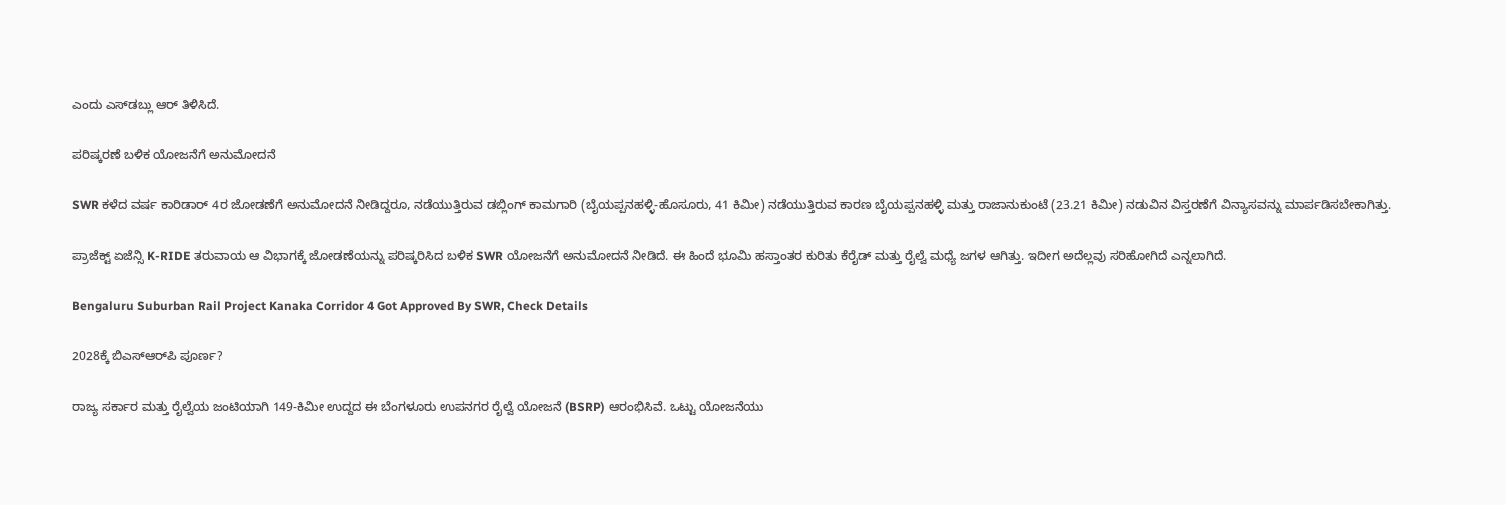ಎಂದು ಎಸ್‌ಡಬ್ಲು ಆರ್ ತಿಳಿಸಿದೆ.

ಪರಿಷ್ಕರಣೆ ಬಳಿಕ ಯೋಜನೆಗೆ ಅನುಮೋದನೆ

SWR ಕಳೆದ ವರ್ಷ ಕಾರಿಡಾರ್ 4ರ ಜೋಡಣೆಗೆ ಅನುಮೋದನೆ ನೀಡಿದ್ದರೂ, ನಡೆಯುತ್ತಿರುವ ಡಬ್ಲಿಂಗ್ ಕಾಮಗಾರಿ (ಬೈಯಪ್ಪನಹಳ್ಳಿ-ಹೊಸೂರು, 41 ಕಿಮೀ) ನಡೆಯುತ್ತಿರುವ ಕಾರಣ ಬೈಯಪ್ಪನಹಳ್ಳಿ ಮತ್ತು ರಾಜಾನುಕುಂಟೆ (23.21 ಕಿಮೀ) ನಡುವಿನ ವಿಸ್ತರಣೆಗೆ ವಿನ್ಯಾಸವನ್ನು ಮಾರ್ಪಡಿಸಬೇಕಾಗಿತ್ತು.

ಪ್ರಾಜೆಕ್ಟ್ ಏಜೆನ್ಸಿ K-RIDE ತರುವಾಯ ಆ ವಿಭಾಗಕ್ಕೆ ಜೋಡಣೆಯನ್ನು ಪರಿಷ್ಕರಿಸಿದ ಬಳಿಕ SWR ಯೋಜನೆಗೆ ಅನುಮೋದನೆ ನೀಡಿದೆ. ಈ ಹಿಂದೆ ಭೂಮಿ ಹಸ್ತಾಂತರ ಕುರಿತು ಕೆರೈಡ್ ಮತ್ತು ರೈಲ್ವೆ ಮಧ್ಯೆ ಜಗಳ ಆಗಿತ್ತು. ಇದೀಗ ಅದೆಲ್ಲವು ಸರಿಹೋಗಿದೆ ಎನ್ನಲಾಗಿದೆ.

Bengaluru Suburban Rail Project Kanaka Corridor 4 Got Approved By SWR, Check Details

2028ಕ್ಕೆ ಬಿಎಸ್‌ಆರ್‌ಪಿ ಪೂರ್ಣ?

ರಾಜ್ಯ ಸರ್ಕಾರ ಮತ್ತು ರೈಲ್ವೆಯ ಜಂಟಿಯಾಗಿ 149-ಕಿಮೀ ಉದ್ದದ ಈ ಬೆಂಗಳೂರು ಉಪನಗರ ರೈಲ್ವೆ ಯೋಜನೆ (BSRP) ಆರಂಭಿಸಿವೆ. ಒಟ್ಟು ಯೋಜನೆಯು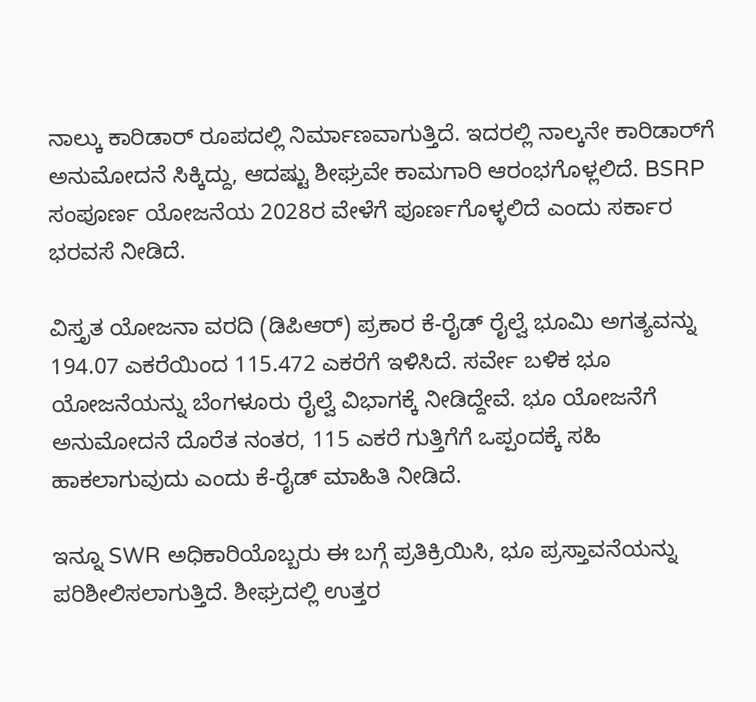ನಾಲ್ಕು ಕಾರಿಡಾರ್ ರೂಪದಲ್ಲಿ ನಿರ್ಮಾಣವಾಗುತ್ತಿದೆ. ಇದರಲ್ಲಿ ನಾಲ್ಕನೇ ಕಾರಿಡಾರ್‌ಗೆ ಅನುಮೋದನೆ ಸಿಕ್ಕಿದ್ದು, ಆದಷ್ಟು ಶೀಘ್ರವೇ ಕಾಮಗಾರಿ ಆರಂಭಗೊಳ್ಲಲಿದೆ. BSRP ಸಂಪೂರ್ಣ ಯೋಜನೆಯ 2028ರ ವೇಳೆಗೆ ಪೂರ್ಣಗೊಳ್ಳಲಿದೆ ಎಂದು ಸರ್ಕಾರ ಭರವಸೆ ನೀಡಿದೆ.

ವಿಸ್ತೃತ ಯೋಜನಾ ವರದಿ (ಡಿಪಿಆರ್) ಪ್ರಕಾರ ಕೆ-ರೈಡ್ ರೈಲ್ವೆ ಭೂಮಿ ಅಗತ್ಯವನ್ನು 194.07 ಎಕರೆಯಿಂದ 115.472 ಎಕರೆಗೆ ಇಳಿಸಿದೆ. ಸರ್ವೇ ಬಳಿಕ ಭೂ ಯೋಜನೆಯನ್ನು ಬೆಂಗಳೂರು ರೈಲ್ವೆ ವಿಭಾಗಕ್ಕೆ ನೀಡಿದ್ದೇವೆ. ಭೂ ಯೋಜನೆಗೆ ಅನುಮೋದನೆ ದೊರೆತ ನಂತರ, 115 ಎಕರೆ ಗುತ್ತಿಗೆಗೆ ಒಪ್ಪಂದಕ್ಕೆ ಸಹಿ ಹಾಕಲಾಗುವುದು ಎಂದು ಕೆ-ರೈಡ್ ಮಾಹಿತಿ ನೀಡಿದೆ.

ಇನ್ನೂ SWR ಅಧಿಕಾರಿಯೊಬ್ಬರು ಈ ಬಗ್ಗೆ ಪ್ರತಿಕ್ರಿಯಿಸಿ, ಭೂ ಪ್ರಸ್ತಾವನೆಯನ್ನು ಪರಿಶೀಲಿಸಲಾಗುತ್ತಿದೆ. ಶೀಘ್ರದಲ್ಲಿ ಉತ್ತರ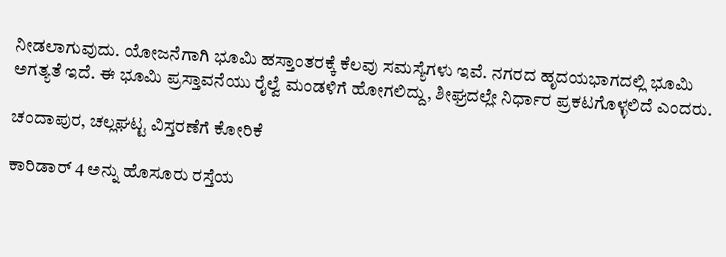ನೀಡಲಾಗುವುದು. ಯೋಜನೆಗಾಗಿ ಭೂಮಿ ಹಸ್ತಾಂತರಕ್ಕೆ ಕೆಲವು ಸಮಸ್ಯೆಗಳು ಇವೆ. ನಗರದ ಹೃದಯಭಾಗದಲ್ಲಿ ಭೂಮಿ ಅಗತ್ಯತೆ ಇದೆ. ಈ ಭೂಮಿ ಪ್ರಸ್ತಾವನೆಯು ರೈಲ್ವೆ ಮಂಡಳಿಗೆ ಹೋಗಲಿದ್ದು, ಶೀಘ್ರದಲ್ಲೇ ನಿರ್ಧಾರ ಪ್ರಕಟಗೊಳ್ಳಲಿದೆ ಎಂದರು.

ಚಂದಾಪುರ, ಚಲ್ಲಘಟ್ಟ ವಿಸ್ತರಣೆಗೆ ಕೋರಿಕೆ

ಕಾರಿಡಾರ್ 4 ಅನ್ನು ಹೊಸೂರು ರಸ್ತೆಯ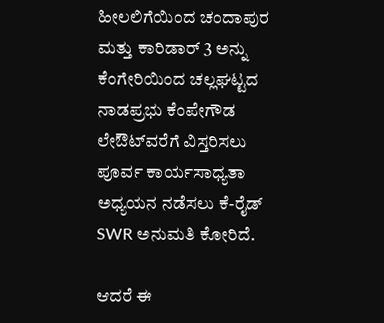ಹೀಲಲಿಗೆಯಿಂದ ಚಂದಾಪುರ ಮತ್ತು ಕಾರಿಡಾರ್ 3 ಅನ್ನು ಕೆಂಗೇರಿಯಿಂದ ಚಲ್ಲಘಟ್ಟದ ನಾಡಪ್ರಭು ಕೆಂಪೇಗೌಡ ಲೇಔಟ್‌ವರೆಗೆ ವಿಸ್ತರಿಸಲು ಪೂರ್ವ ಕಾರ್ಯಸಾಧ್ಯತಾ ಅಧ್ಯಯನ ನಡೆಸಲು ಕೆ-ರೈಡ್ SWR ಅನುಮತಿ ಕೋರಿದೆ.

ಆದರೆ ಈ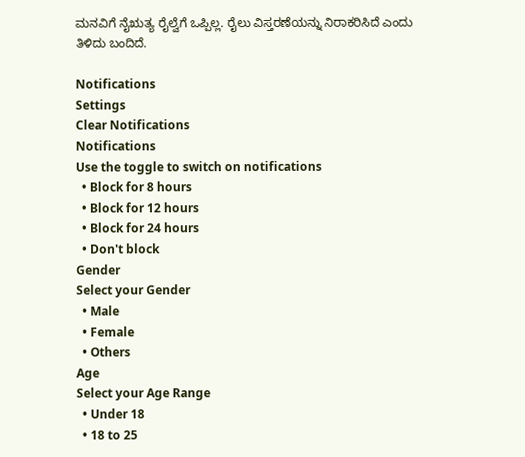ಮನವಿಗೆ ನೈಋತ್ಯ ರೈಲ್ವೆಗೆ ಒಪ್ಪಿಲ್ಲ. ರೈಲು ವಿಸ್ತರಣೆಯನ್ನು ನಿರಾಕರಿಸಿದೆ ಎಂದು ತಿಳಿದು ಬಂದಿದೆ.

Notifications
Settings
Clear Notifications
Notifications
Use the toggle to switch on notifications
  • Block for 8 hours
  • Block for 12 hours
  • Block for 24 hours
  • Don't block
Gender
Select your Gender
  • Male
  • Female
  • Others
Age
Select your Age Range
  • Under 18
  • 18 to 25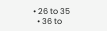• 26 to 35
  • 36 to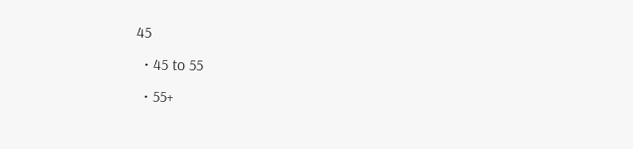45
  • 45 to 55
  • 55+